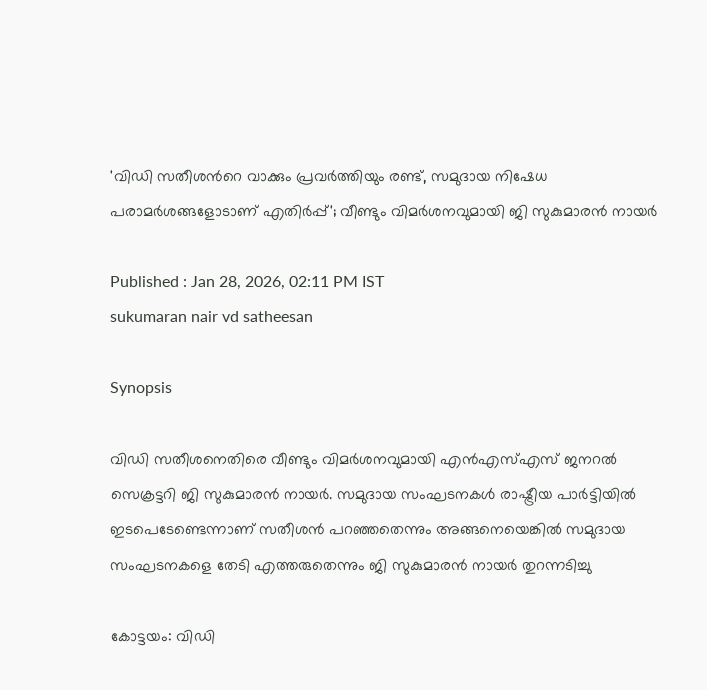'വിഡി സതീശന്‍റെ വാക്കും പ്രവര്‍ത്തിയും രണ്ട്, സമുദായ നിഷേധ പരാമര്‍ശങ്ങളോടാണ് എതിര്‍പ്പ്'; വീണ്ടും വിമര്‍ശനവുമായി ജി സുകുമാരൻ നായര്‍

Published : Jan 28, 2026, 02:11 PM IST
sukumaran nair vd satheesan

Synopsis

വിഡി സതീശനെതിരെ വീണ്ടും വിമര്‍ശനവുമായി എൻഎസ്എസ് ജനറൽ സെക്രട്ടറി ജി സുകുമാരൻ നായര്‍. സമുദായ സംഘടനകള്‍ രാഷ്ട്രീയ പാര്‍ട്ടിയിൽ ഇടപെടേണ്ടെന്നാണ് സതീശൻ പറഞ്ഞതെന്നും അങ്ങനെയെങ്കിൽ സമുദായ സംഘടനകളെ തേടി എത്തരുതെന്നും ജി സുകുമാരൻ നായര്‍ തുറന്നടിച്ചു

കോട്ടയം: വിഡി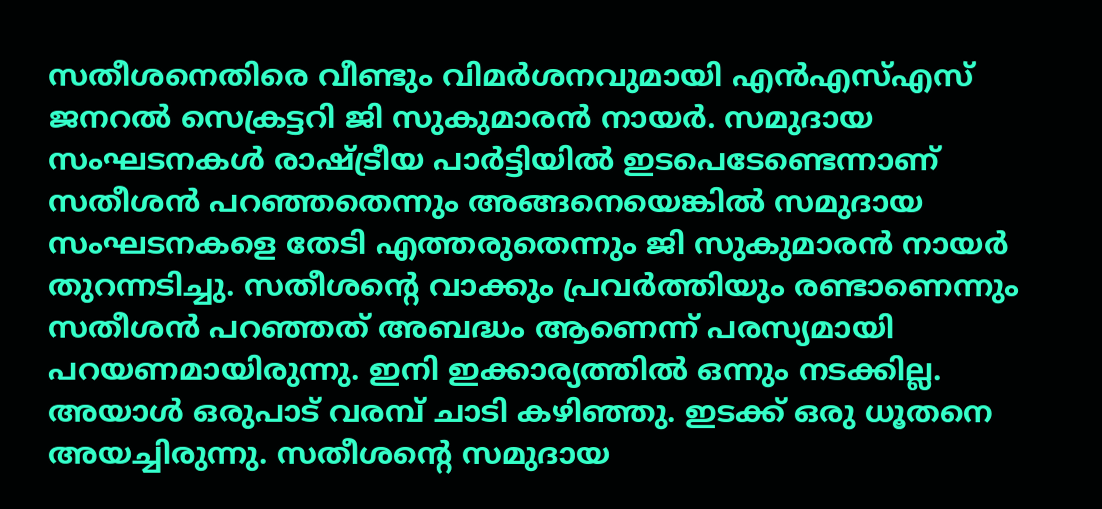സതീശനെതിരെ വീണ്ടും വിമര്‍ശനവുമായി എൻഎസ്എസ് ജനറൽ സെക്രട്ടറി ജി സുകുമാരൻ നായര്‍. സമുദായ സംഘടനകള്‍ രാഷ്ട്രീയ പാര്‍ട്ടിയിൽ ഇടപെടേണ്ടെന്നാണ് സതീശൻ പറഞ്ഞതെന്നും അങ്ങനെയെങ്കിൽ സമുദായ സംഘടനകളെ തേടി എത്തരുതെന്നും ജി സുകുമാരൻ നായര്‍ തുറന്നടിച്ചു. സതീശന്‍റെ വാക്കും പ്രവര്‍ത്തിയും രണ്ടാണെന്നും സതീശൻ പറഞ്ഞത് അബദ്ധം ആണെന്ന് പരസ്യമായി പറയണമായിരുന്നു. ഇനി ഇക്കാര്യത്തിൽ ഒന്നും നടക്കില്ല. അയാള്‍ ഒരുപാട് വരമ്പ് ചാടി കഴിഞ്ഞു. ഇടക്ക് ഒരു ധൂതനെ അയച്ചിരുന്നു. സതീശന്‍റെ സമുദായ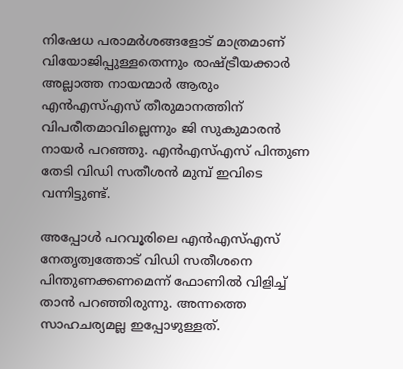നിഷേധ പരാമര്‍ശങ്ങളോട് മാത്രമാണ് വിയോജിപ്പുള്ളതെന്നും രാഷ്ട്രീയക്കാര്‍ അല്ലാത്ത നായന്മാര്‍ ആരും എൻഎസ്എസ് തീരുമാനത്തിന് വിപരീതമാവില്ലെന്നും ജി സുകുമാരൻ നായര്‍ പറഞ്ഞു. എൻഎസ്എസ് പിന്തുണ തേടി വിഡി സതീശൻ മുമ്പ് ഇവിടെ വന്നിട്ടുണ്ട്.

അപ്പോള്‍ പറവൂരിലെ എൻഎസ്എസ് നേതൃത്വത്തോട് വിഡി സതീശനെ പിന്തുണക്കണമെന്ന് ഫോണിൽ വിളിച്ച് താൻ പറഞ്ഞിരുന്നു. അന്നത്തെ സാഹചര്യമല്ല ഇപ്പോഴുള്ളത്.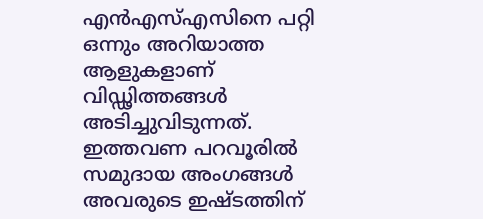എൻഎസ്എസിനെ പറ്റി ഒന്നും അറിയാത്ത ആളുകളാണ് വിഡ്ഢിത്തങ്ങള്‍ അടിച്ചുവിടുന്നത്. ഇത്തവണ പറവൂരിൽ സമുദായ അംഗങ്ങള്‍ അവരുടെ ഇഷ്ടത്തിന്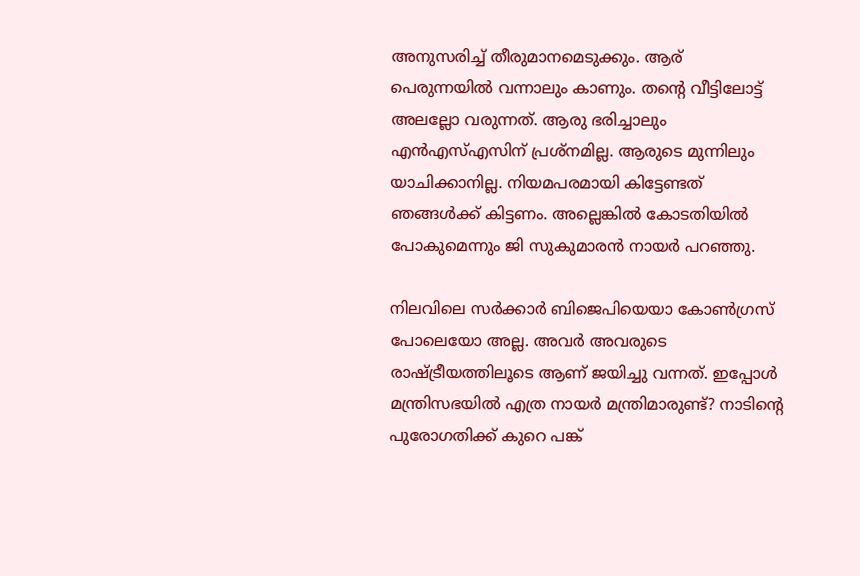അനുസരിച്ച് തീരുമാനമെടുക്കും. ആര് പെരുന്നയിൽ വന്നാലും കാണും. തന്‍റെ വീട്ടിലോട്ട് അലല്ലോ വരുന്നത്. ആരു ഭരിച്ചാലും എൻഎസ്എസിന് പ്രശ്നമില്ല. ആരുടെ മുന്നിലും യാചിക്കാനില്ല. നിയമപരമായി കിട്ടേണ്ടത് ഞങ്ങള്‍ക്ക് കിട്ടണം. അല്ലെങ്കിൽ കോടതിയിൽ പോകുമെന്നും ജി സുകുമാരൻ നായര്‍ പറഞ്ഞു.

നിലവിലെ സർക്കാർ ബിജെപിയെയാ കോൺഗ്രസ്‌ പോലെയോ അല്ല. അവർ അവരുടെ രാഷ്ട്രീയത്തിലൂടെ ആണ് ജയിച്ചു വന്നത്. ഇപ്പോൾ മന്ത്രിസഭയിൽ എത്ര നായർ മന്ത്രിമാരുണ്ട്? നാടിന്റെ പുരോഗതിക്ക് കുറെ പങ്ക്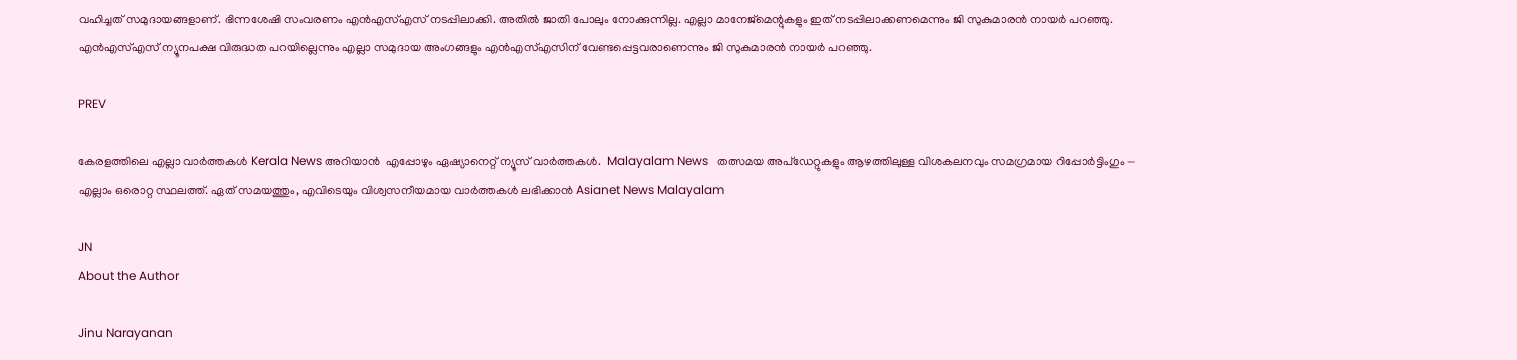വഹിച്ചത് സമുദായങ്ങളാണ്. ഭിന്നശേഷി സംവരണം എൻഎസ്എസ് നടപ്പിലാക്കി. അതിൽ ജാതി പോലും നോക്കുന്നില്ല. എല്ലാ മാനേജ്മെന്റുകളും ഇത് നടപ്പിലാക്കണമെന്നും ജി സുകുമാരൻ നായര്‍ പറഞ്ഞു. എൻഎസ്എസ് ന്യൂനപക്ഷ വിരുദ്ധത പറയില്ലെന്നും എല്ലാ സമുദായ അംഗങ്ങളും എൻഎസ്എസിന് വേണ്ടപ്പെട്ടവരാണെന്നും ജി സുകുമാരൻ നായര്‍ പറഞ്ഞു.

PREV

കേരളത്തിലെ എല്ലാ വാർത്തകൾ Kerala News അറിയാൻ  എപ്പോഴും ഏഷ്യാനെറ്റ് ന്യൂസ് വാർത്തകൾ.  Malayalam News   തത്സമയ അപ്‌ഡേറ്റുകളും ആഴത്തിലുള്ള വിശകലനവും സമഗ്രമായ റിപ്പോർട്ടിംഗും — എല്ലാം ഒരൊറ്റ സ്ഥലത്ത്. ഏത് സമയത്തും, എവിടെയും വിശ്വസനീയമായ വാർത്തകൾ ലഭിക്കാൻ Asianet News Malayalam

JN
About the Author

Jinu Narayanan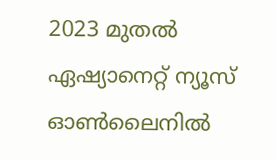2023 മുതൽ ഏഷ്യാനെറ്റ് ന്യൂസ് ഓണ്‍ലൈനിൽ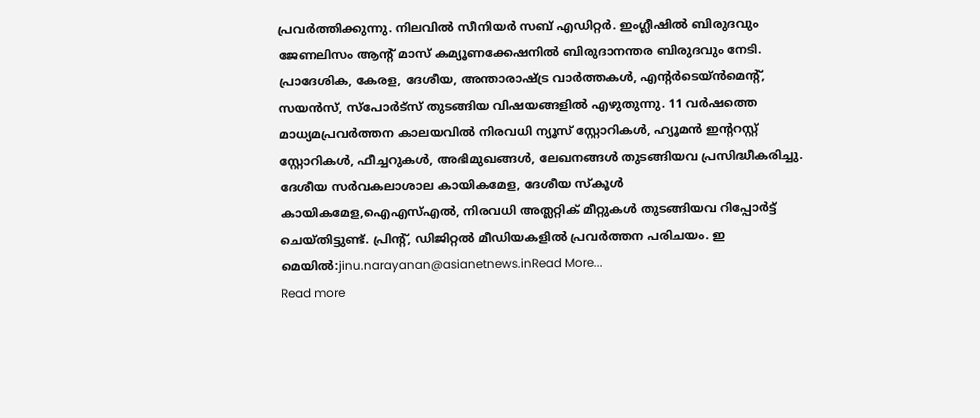പ്രവര്‍ത്തിക്കുന്നു. നിലവിൽ സീനിയര്‍ സബ് എഡിറ്റര്‍. ഇംഗ്ലീഷിൽ ബിരുദവും ജേണലിസം ആന്‍റ് മാസ് കമ്യൂണക്കേഷനിൽ ബിരുദാനന്തര ബിരുദവും നേടി. പ്രാദേശിക, കേരള, ദേശീയ, അന്താരാഷ്ട്ര വാര്‍ത്തകള്‍, എന്റർടെയ്ൻമെൻ്റ്, സയൻസ്, സ്പോര്‍ട്സ് തുടങ്ങിയ വിഷയങ്ങളിൽ എഴുതുന്നു. 11 വര്‍ഷത്തെ മാധ്യമപ്രവര്‍ത്തന കാലയവിൽ നിരവധി ന്യൂസ് സ്റ്റോറികള്‍, ഹ്യൂമൻ ഇന്‍ററസ്റ്റ് സ്റ്റോറികള്‍, ഫീച്ചറുകള്‍, അഭിമുഖങ്ങള്‍, ലേഖനങ്ങള്‍ തുടങ്ങിയവ പ്രസിദ്ധീകരിച്ചു. ദേശീയ സര്‍വകലാശാല കായികമേള, ദേശീയ സ്കൂള്‍ കായികമേള,ഐഎസ്എൽ, നിരവധി അത്ലറ്റിക് മീറ്റുകള്‍ തുടങ്ങിയവ റിപ്പോര്‍ട്ട് ചെയ്തിട്ടുണ്ട്. പ്രിന്‍റ്, ഡിജിറ്റൽ മീഡിയകളിൽ പ്രവര്‍ത്തന പരിചയം. ഇ മെയിൽ:jinu.narayanan@asianetnews.inRead More...
Read more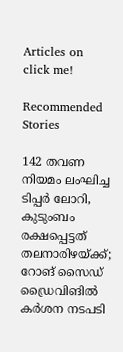Articles on
click me!

Recommended Stories

142 തവണ നിയമം ലംഘിച്ച ടിപ്പർ ലോറി, കുടുംബം രക്ഷപ്പെട്ടത് തലനാരിഴയ്ക്ക്; റോങ് സൈഡ് ഡ്രൈവിങിൽ കർശന നടപടി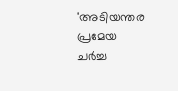'അടിയന്തര പ്രമേയ ചർച്ച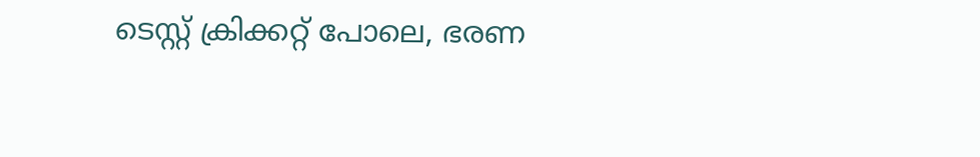ടെസ്റ്റ് ക്രിക്കറ്റ് പോലെ, ഭരണ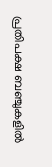പ്രതിപക്ഷ ബഞ്ചുകളിൽ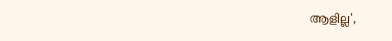ആളില്ല',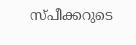സ്പീക്കറുടെ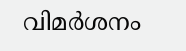വിമർശനം